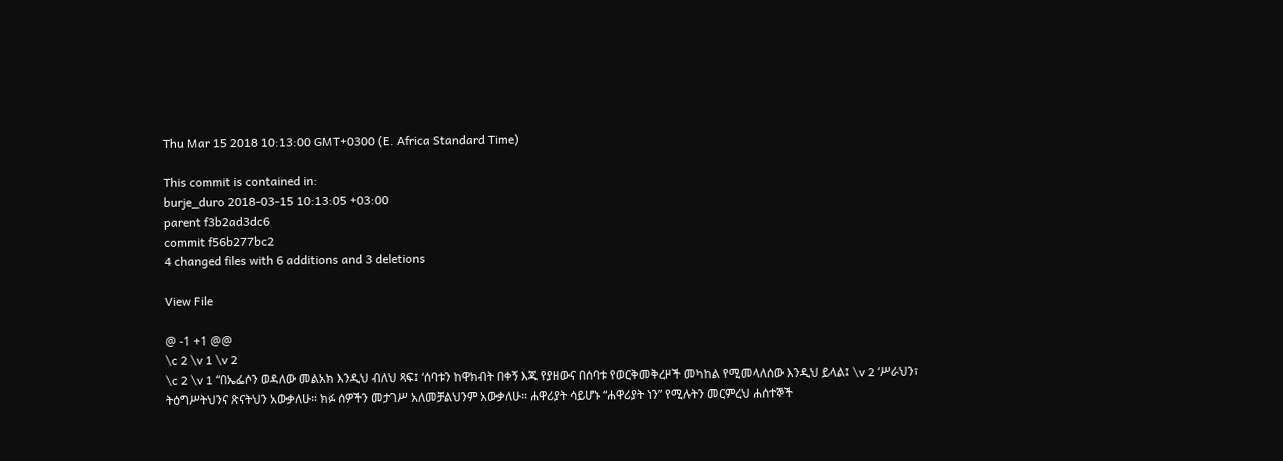Thu Mar 15 2018 10:13:00 GMT+0300 (E. Africa Standard Time)

This commit is contained in:
burje_duro 2018-03-15 10:13:05 +03:00
parent f3b2ad3dc6
commit f56b277bc2
4 changed files with 6 additions and 3 deletions

View File

@ -1 +1 @@
\c 2 \v 1 \v 2
\c 2 \v 1 “በኤፌሶን ወዳለው መልአክ እንዲህ ብለህ ጻፍ፤ ‘ሰባቱን ከዋክብት በቀኝ እጁ የያዘውና በሰባቱ የወርቅመቅረዞች መካከል የሚመላለሰው እንዲህ ይላል፤ \v 2 ‘ሥራህን፣ ትዕግሥትህንና ጽናትህን አውቃለሁ። ክፉ ሰዎችን መታገሥ አለመቻልህንም አውቃለሁ። ሐዋሪያት ሳይሆኑ “ሐዋሪያት ነን” የሚሉትን መርምረህ ሐሰተኞች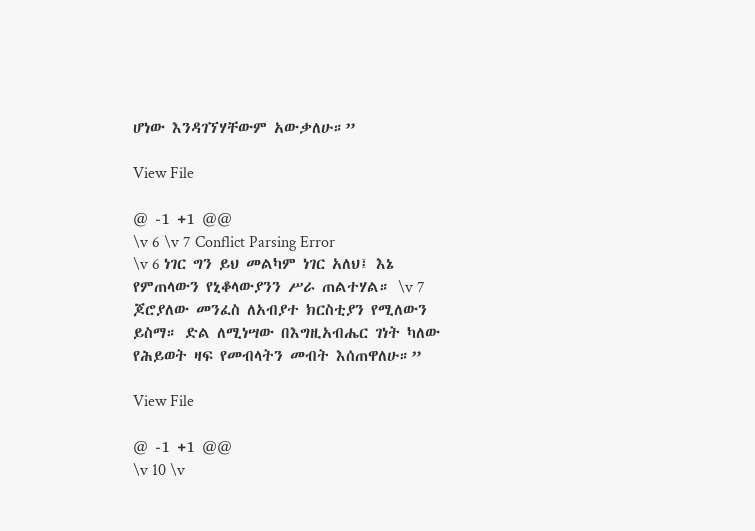ሆነው እንዳገኘሃቸውም አውቃለሁ።”

View File

@ -1 +1 @@
\v 6 \v 7 Conflict Parsing Error
\v 6 ነገር ግን ይህ መልካም ነገር አለህ፤ እኔ የምጠላውን የኒቆላውያንን ሥራ ጠልተሃል። \v 7 ጆሮያለው መንፈስ ለአብያተ ክርስቲያን የሚለውን ይስማ። ድል ለሚነሣው በእግዚአብሔር ገነት ካለው የሕይወት ዛፍ የመብላትን መብት እሰጠዋለሁ።”

View File

@ -1 +1 @@
\v 10 \v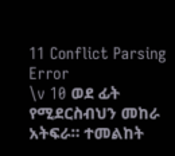11 Conflict Parsing Error
\v 10 ወደ ፊት የሚደርስብህን መከራ አትፍራ። ተመልከት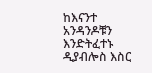ከእናንተ አንዳንዶቹን እንድትፈተኑ ዲያብሎስ እስር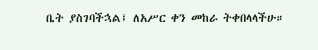ቤት ያስገባችኋል፤ ለአሥር ቀን መከራ ትቀበላላችሁ።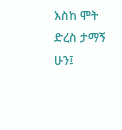እስከ ሞት ድረስ ታማኝ ሁን፤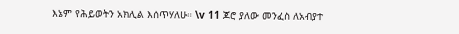እኔም የሕይወትን አክሊል እሰጥሃለሁ። \v 11 ጆሮ ያለው መንፈስ ለአብያተ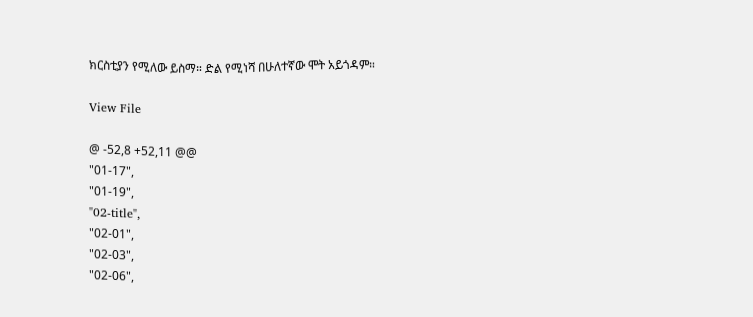ክርስቲያን የሚለው ይስማ። ድል የሚነሻ በሁለተኛው ሞት አይጎዳም።

View File

@ -52,8 +52,11 @@
"01-17",
"01-19",
"02-title",
"02-01",
"02-03",
"02-06",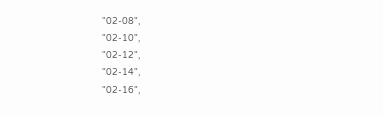"02-08",
"02-10",
"02-12",
"02-14",
"02-16",